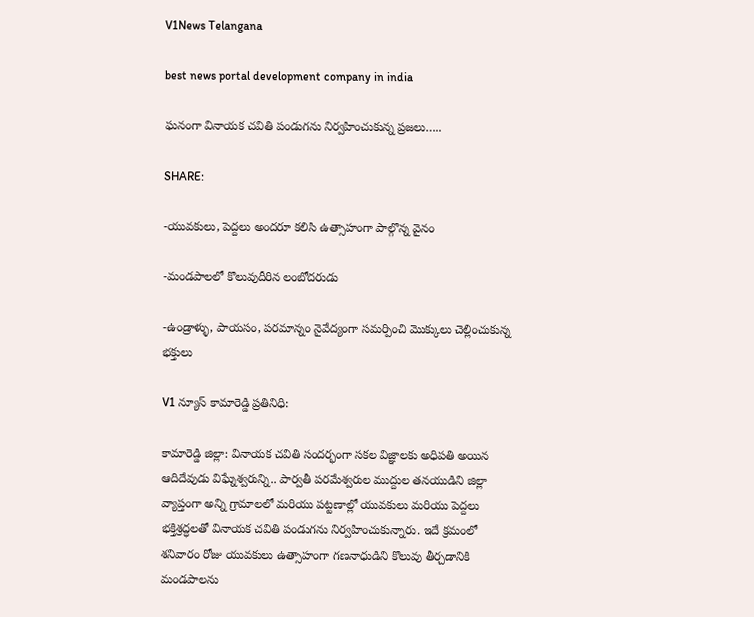V1News Telangana

best news portal development company in india

ఘనంగా వినాయక చవితి పండుగను నిర్వహించుకున్న ప్రజలు…..

SHARE:

-యువకులు, పెద్దలు అందరూ కలిసి ఉత్సాహంగా పాల్గొన్న వైనం

-మండపాలలో కొలువుదీరిన లంబోదరుడు

-ఉండ్రాళ్ళు, పాయసం, పరమాన్నం నైవేద్యంగా సమర్పించి మొక్కులు చెల్లించుకున్న భక్తులు

V1 న్యూస్ కామారెడ్డి ప్రతినిధి:

కామారెడ్డి జిల్లా: వినాయక చవితి సందర్భంగా సకల విజ్ఞాలకు అధిపతి అయిన ఆదిదేవుడు విఘ్నేశ్వరున్ని.. పార్వతీ పరమేశ్వరుల ముద్దుల తనయుడిని జిల్లా వ్యాప్తంగా అన్ని గ్రామాలలో మరియు పట్టణాల్లో యువకులు మరియు పెద్దలు భక్తిశ్రద్ధలతో వినాయక చవితి పండుగను నిర్వహించుకున్నారు. ఇదే క్రమంలో శనివారం రోజు యువకులు ఉత్సాహంగా గణనాధుడిని కొలువు తీర్చడానికి మండపాలను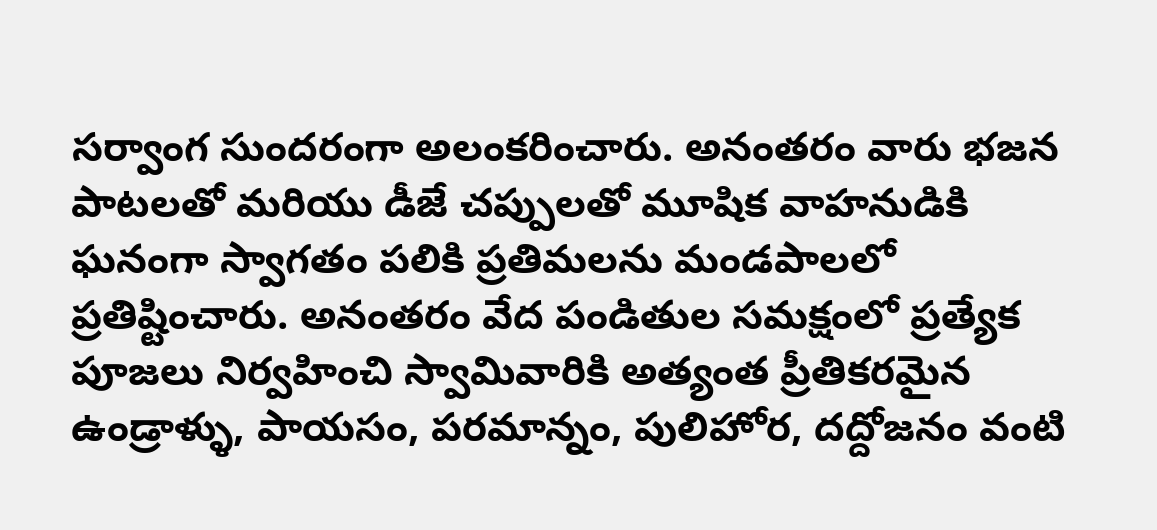సర్వాంగ సుందరంగా అలంకరించారు. అనంతరం వారు భజన పాటలతో మరియు డీజే చప్పులతో మూషిక వాహనుడికి ఘనంగా స్వాగతం పలికి ప్రతిమలను మండపాలలో ప్రతిష్టించారు. అనంతరం వేద పండితుల సమక్షంలో ప్రత్యేక పూజలు నిర్వహించి స్వామివారికి అత్యంత ప్రీతికరమైన ఉండ్రాళ్ళు, పాయసం, పరమాన్నం, పులిహోర, దద్దోజనం వంటి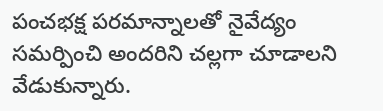పంచభక్ష పరమాన్నాలతో నైవేద్యం సమర్పించి అందరిని చల్లగా చూడాలని వేడుకున్నారు.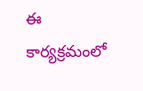ఈ కార్యక్రమంలో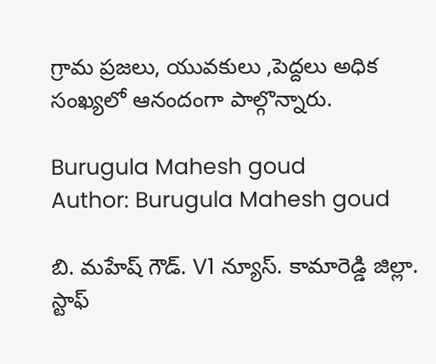గ్రామ ప్రజలు, యువకులు ,పెద్దలు అధిక సంఖ్యలో ఆనందంగా పాల్గొన్నారు.

Burugula Mahesh goud
Author: Burugula Mahesh goud

బి. మహేష్ గౌడ్. V1 న్యూస్. కామారెడ్డి జిల్లా. స్టాఫ్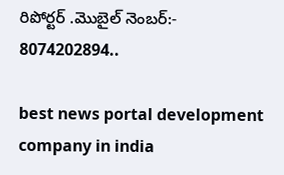రిపోర్టర్ .మొబైల్ నెంబర్:- 8074202894..

best news portal development company in india